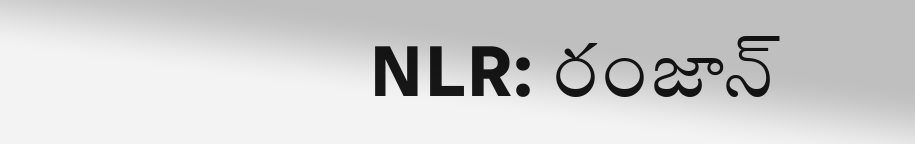NLR: రంజాన్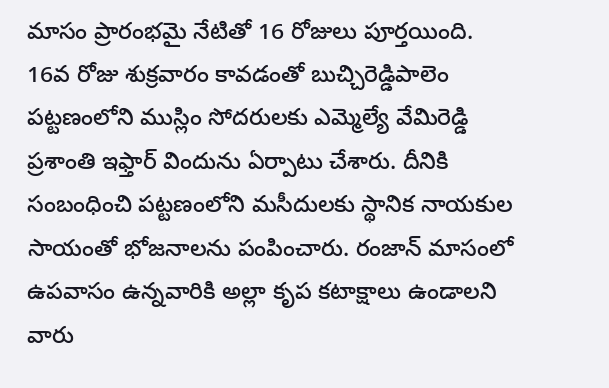మాసం ప్రారంభమై నేటితో 16 రోజులు పూర్తయింది. 16వ రోజు శుక్రవారం కావడంతో బుచ్చిరెడ్డిపాలెం పట్టణంలోని ముస్లిం సోదరులకు ఎమ్మెల్యే వేమిరెడ్డి ప్రశాంతి ఇఫ్తార్ విందును ఏర్పాటు చేశారు. దీనికి సంబంధించి పట్టణంలోని మసీదులకు స్థానిక నాయకుల సాయంతో భోజనాలను పంపించారు. రంజాన్ మాసంలో ఉపవాసం ఉన్నవారికి అల్లా కృప కటాక్షాలు ఉండాలని వారు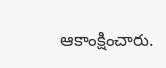ఆకాంక్షించారు.